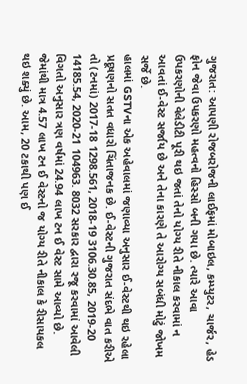ગુજરાત: આપણી રોજબરોજની લાઈફમાં મોબાઇલ, કમ્પ્યુટર, ચાર્જર, હેડ ફોન જેવા ઉપકરણો મહત્વનો હિસ્સો બની ગયા છે. ત્યારે આવા ઉપકરણોની વેલેડીટી પૂરી થઇ જતાં તેનો યોગ્ય રીતે નીકાલ કરવામાં ન આવતાં ઈ-વેસ્ટ સર્જાય છે અને તેના કારણે તે આરોગ્ય સબંધી મોટું જોખમ સર્જે છે.
હાલમાં GSTVના એક અહેવાલમાં જણાવ્યા અનુસાર ઈ-વેસ્ટથી થઇ રહેલા પ્રદૂષણનો સતત વધારો ચિંતાજનક છે. ઈ-વેસ્ટની ગુજરાત સંદભે વાત કરીએ તો (ટનમાં) 2017-18 1298.561, 2018-19 3106.30.85, 2019-20 14185.54, 2020-21 104963. 8032 સરકાર દ્વારા રજૂ કરવામાં આવેલી વિગતો અનુસાર ત્રણ વર્ષમાં 24.94 લાખ ટન ઈ વેસ્ટ સામે આવ્યો છે. જેમાંથી માત્ર 4.57 લાખ ટન ઈ વેસ્ટનો જ યોગ્ય રીતે નીકાલ કે રીસાયકલ થઇ શક્યું છે. આમ, 20 ટકાથી પણ ઈ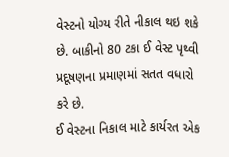વેસ્ટનો યોગ્ય રીતે નીકાલ થઇ શકે છે. બાકીનો 80 ટકા ઈ વેસ્ટ પૃથ્વી પ્રદૂષણના પ્રમાણમાં સતત વધારો કરે છે.
ઈ વેસ્ટના નિકાલ માટે કાર્યરત એક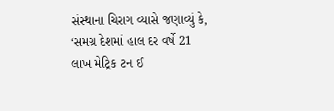સંસ્થાના ચિરાગ વ્યાસે જણાવ્યું કે, ‘સમગ્ર દેશમાં હાલ દર વર્ષે 21 લાખ મેટ્રિક ટન ઈ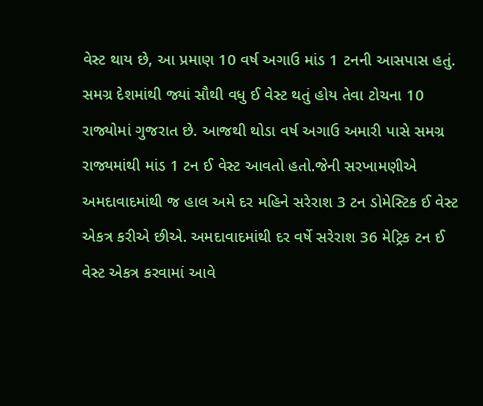વેસ્ટ થાય છે, આ પ્રમાણ 10 વર્ષ અગાઉ માંડ 1 ટનની આસપાસ હતું. સમગ્ર દેશમાંથી જ્યાં સૌથી વધુ ઈ વેસ્ટ થતું હોય તેવા ટોચના 10 રાજ્યોમાં ગુજરાત છે. આજથી થોડા વર્ષ અગાઉ અમારી પાસે સમગ્ર રાજ્યમાંથી માંડ 1 ટન ઈ વેસ્ટ આવતો હતો.જેની સરખામણીએ અમદાવાદમાંથી જ હાલ અમે દર મહિને સરેરાશ 3 ટન ડોમેસ્ટિક ઈ વેસ્ટ એકત્ર કરીએ છીએ. અમદાવાદમાંથી દર વર્ષે સરેરાશ 36 મેટ્રિક ટન ઈ વેસ્ટ એકત્ર કરવામાં આવે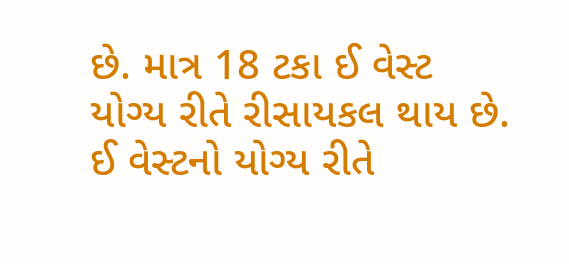છે. માત્ર 18 ટકા ઈ વેસ્ટ યોગ્ય રીતે રીસાયકલ થાય છે. ઈ વેસ્ટનો યોગ્ય રીતે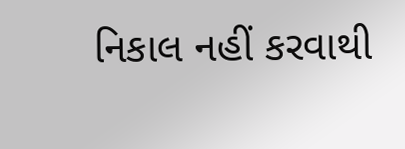નિકાલ નહીં કરવાથી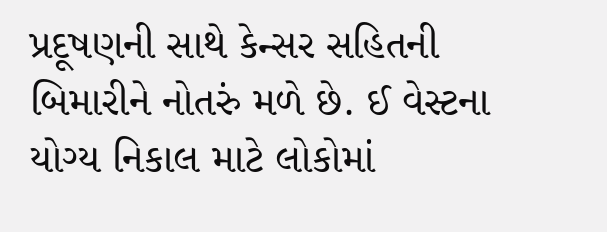પ્રદૂષણની સાથે કેન્સર સહિતની બિમારીને નોતરું મળે છે. ઈ વેસ્ટના યોગ્ય નિકાલ માટે લોકોમાં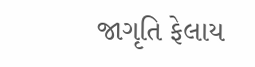જાગૃતિ ફેલાય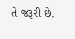તે જરૂરી છે.